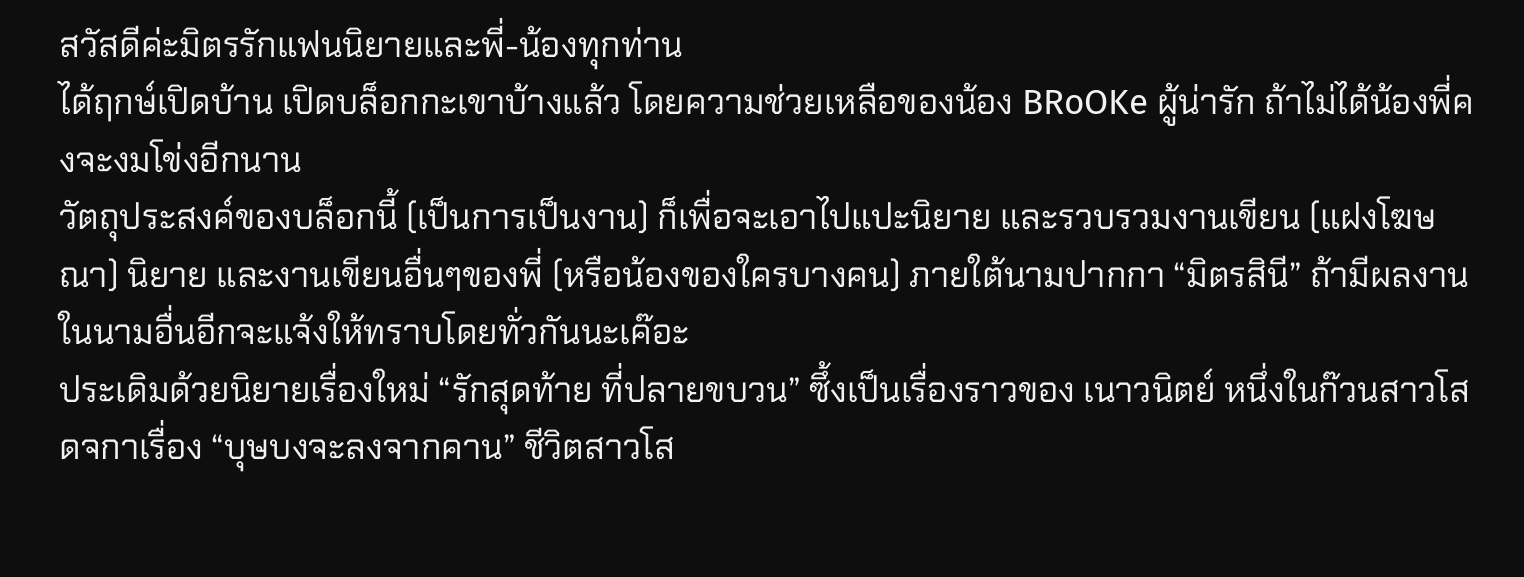สวัสดีค่ะมิตรรักแฟนนิยายและพี่-น้องทุกท่าน
ได้ฤกษ์เปิดบ้าน เปิดบล็อกกะเขาบ้างแล้ว โดยความช่วยเหลือของน้อง BRoOKe ผู้น่ารัก ถ้าไม่ได้น้องพี่คงจะงมโข่งอีกนาน
วัตถุประสงค์ของบล็อกนี้ (เป็นการเป็นงาน) ก็เพื่อจะเอาไปแปะนิยาย และรวบรวมงานเขียน (แฝงโฆษณา) นิยาย และงานเขียนอื่นๆของพี่ (หรือน้องของใครบางคน) ภายใต้นามปากกา “มิตรสินี” ถ้ามีผลงานในนามอื่นอีกจะแจ้งให้ทราบโดยทั่วกันนะเค๊อะ
ประเดิมด้วยนิยายเรื่องใหม่ “รักสุดท้าย ที่ปลายขบวน” ซึ้งเป็นเรื่องราวของ เนาวนิตย์ หนึ่งในก๊วนสาวโสดจกาเรื่อง “บุษบงจะลงจากคาน” ชีวิตสาวโส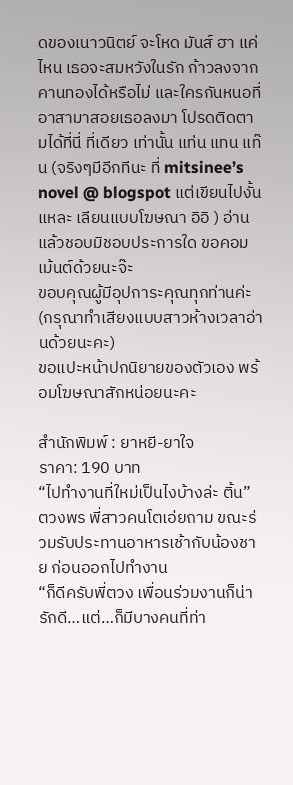ดของเนาวนิตย์ จะโหด มันส์ ฮา แค่ไหน เธอจะสมหวังในรัก ก้าวลงจากคานทองได้หรือไม่ และใครกันหนอที่อาสามาสอยเธอลงมา โปรดติดตามได้ที่นี่ ที่เดียว เท่านั้น แท่น แทน แท๊น (จริงๆมีอีกทีนะ ที่ mitsinee’s novel @ blogspot แต่เขียนไปงั้นแหละ เลียนแบบโฆษณา อิอิ ) อ่านแล้วชอบมิชอบประการใด ขอคอมเม้นต์ด้วยนะจ๊ะ
ขอบคุณผู้มีอุปการะคุณทุกท่านค่ะ (กรุณาทำเสียงแบบสาวห้างเวลาอ่านด้วยนะคะ)
ขอแปะหน้าปกนิยายของตัวเอง พร้อมโฆษณาสักหน่อยนะคะ

สำนักพิมพ์ : ยาหยี-ยาใจ
ราคา: 190 บาท
“ไปทำงานที่ใหม่เป็นไงบ้างล่ะ ติ้น” ตวงพร พี่สาวคนโตเอ่ยถาม ขณะร่วมรับประทานอาหารเช้ากับน้องชาย ก่อนออกไปทำงาน
“ก็ดีครับพี่ตวง เพื่อนร่วมงานก็น่ารักดี…แต่…ก็มีบางคนที่ท่า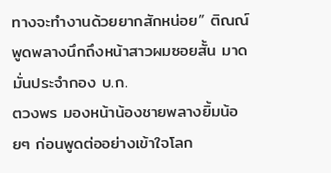ทางจะทำงานด้วยยากสักหน่อย” ติณณ์ พูดพลางนึกถึงหน้าสาวผมซอยสั้น มาดมั่นประจำกอง บ.ก.
ตวงพร มองหน้าน้องชายพลางยิ้มน้อยๆ ก่อนพูดต่ออย่างเข้าใจโลก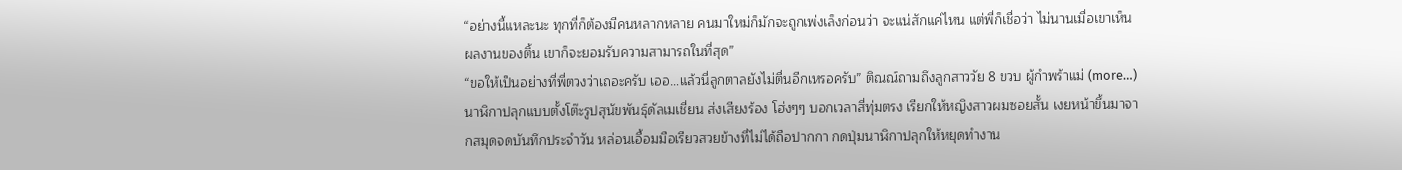“อย่างนี้แหละนะ ทุกที่ก็ต้องมีคนหลากหลาย คนมาใหม่ก็มักจะถูกเพ่งเล็งก่อนว่า จะแน่สักแค่ไหน แต่พี่ก็เชื่อว่า ไม่นานเมื่อเขาเห็นผลงานของติ้น เขาก็จะยอมรับความสามารถในที่สุด”
“ขอให้เป็นอย่างที่พี่ตวงว่าเถอะครับ เออ…แล้วนี่ลูกตาลยังไม่ตื่นอีกเหรอครับ” ติณณ์ถามถึงลูกสาววัย 8 ขวบ ผู้กำพร้าแม่ (more…)
นาฬิกาปลุกแบบตั้งโต๊ะรูปสุนัขพันธุ์ดัลเมเชี่ยน ส่งเสียงร้อง โฮ่งๆๆ บอกเวลาสี่ทุ่มตรง เรียกให้หญิงสาวผมซอยสั้น เงยหน้าขึ้นมาจากสมุดจดบันทึกประจำวัน หล่อนเอื้อมมือเรียวสวยข้างที่ไม่ได้ถือปากกา กดปุ่มนาฬิกาปลุกให้หยุดทำงาน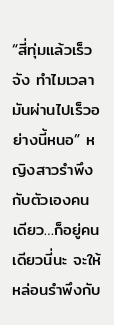“สี่ทุ่มแล้วเร็วจัง ทำไมเวลามันผ่านไปเร็วอย่างนี้หนอ” หญิงสาวรำพึงกับตัวเองคนเดียว…ก็อยู่คนเดียวนี่นะ จะให้หล่อนรำพึงกับ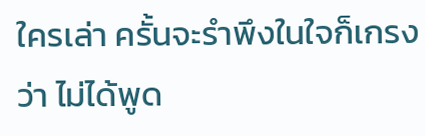ใครเล่า ครั้นจะรำพึงในใจก็เกรงว่า ไม่ได้พูด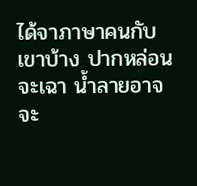ได้จาภาษาคนกับเขาบ้าง ปากหล่อนจะเฉา น้ำลายอาจจะ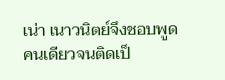เน่า เนาวนิตย์จึงชอบพูดคนเดียวจนติดเป็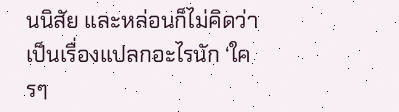นนิสัย และหล่อนก็ไม่คิดว่าเป็นเรื่องแปลกอะไรนัก ‘ใครๆ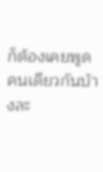ก็ต้องเคยพูดคนเดียวกันบ้างละ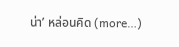น่า’ หล่อนคิด (more…)